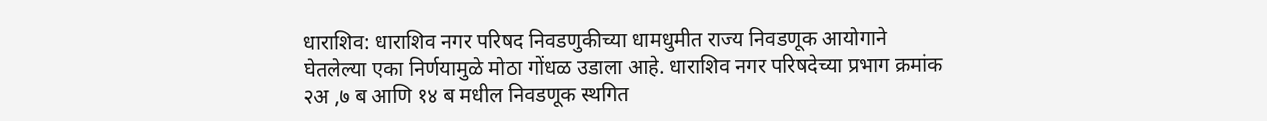धाराशिव: धाराशिव नगर परिषद निवडणुकीच्या धामधुमीत राज्य निवडणूक आयोगाने घेतलेल्या एका निर्णयामुळे मोठा गोंधळ उडाला आहे. धाराशिव नगर परिषदेच्या प्रभाग क्रमांक २अ ,७ ब आणि १४ ब मधील निवडणूक स्थगित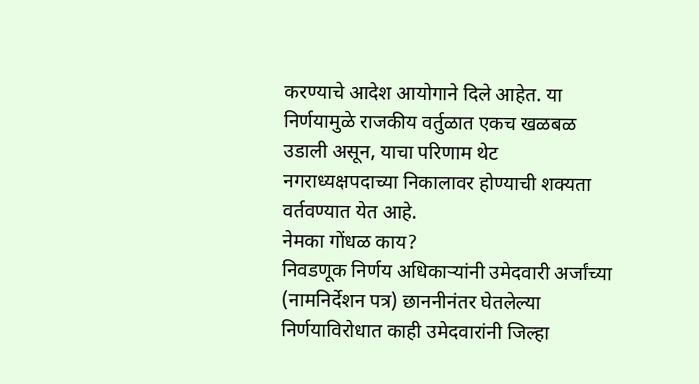करण्याचे आदेश आयोगाने दिले आहेत. या निर्णयामुळे राजकीय वर्तुळात एकच खळबळ उडाली असून, याचा परिणाम थेट नगराध्यक्षपदाच्या निकालावर होण्याची शक्यता वर्तवण्यात येत आहे.
नेमका गोंधळ काय?
निवडणूक निर्णय अधिकाऱ्यांनी उमेदवारी अर्जांच्या (नामनिर्देशन पत्र) छाननीनंतर घेतलेल्या निर्णयाविरोधात काही उमेदवारांनी जिल्हा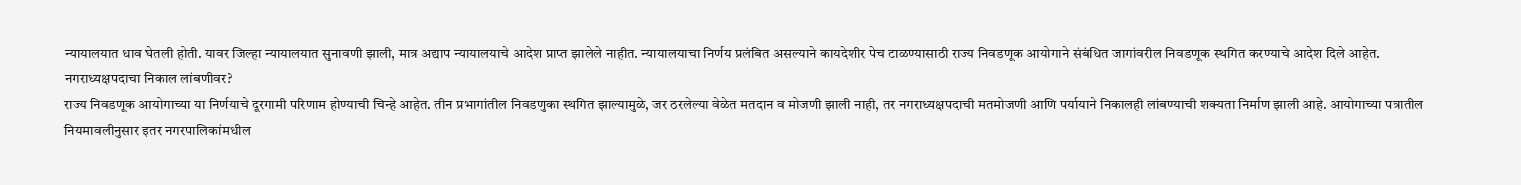न्यायालयात धाव घेतली होती. यावर जिल्हा न्यायालयात सुनावणी झाली, मात्र अद्याप न्यायालयाचे आदेश प्राप्त झालेले नाहीत. न्यायालयाचा निर्णय प्रलंबित असल्याने कायदेशीर पेच टाळण्यासाठी राज्य निवडणूक आयोगाने संबंधित जागांवरील निवडणूक स्थगित करण्याचे आदेश दिले आहेत.
नगराध्यक्षपदाचा निकाल लांबणीवर?
राज्य निवडणूक आयोगाच्या या निर्णयाचे दूरगामी परिणाम होण्याची चिन्हे आहेत. तीन प्रभागांतील निवडणुका स्थगित झाल्यामुळे, जर ठरलेल्या वेळेत मतदान व मोजणी झाली नाही, तर नगराध्यक्षपदाची मतमोजणी आणि पर्यायाने निकालही लांबण्याची शक्यता निर्माण झाली आहे. आयोगाच्या पत्रातील नियमावलीनुसार इतर नगरपालिकांमधील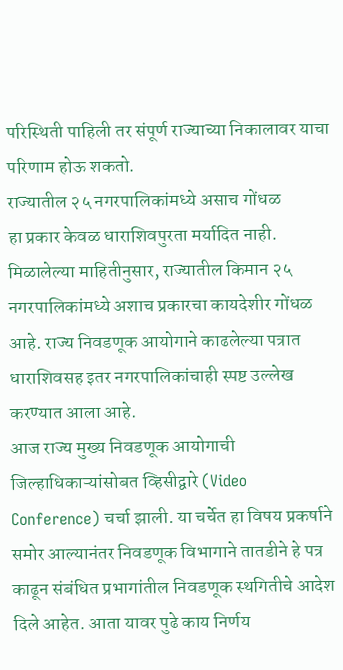परिस्थिती पाहिली तर संपूर्ण राज्याच्या निकालावर याचा परिणाम होऊ शकतो.
राज्यातील २५ नगरपालिकांमध्ये असाच गोंधळ
हा प्रकार केवळ धाराशिवपुरता मर्यादित नाही. मिळालेल्या माहितीनुसार, राज्यातील किमान २५ नगरपालिकांमध्ये अशाच प्रकारचा कायदेशीर गोंधळ आहे. राज्य निवडणूक आयोगाने काढलेल्या पत्रात धाराशिवसह इतर नगरपालिकांचाही स्पष्ट उल्लेख करण्यात आला आहे.
आज राज्य मुख्य निवडणूक आयोगाची जिल्हाधिकाऱ्यांसोबत व्हिसीद्वारे (Video Conference) चर्चा झाली. या चर्चेत हा विषय प्रकर्षाने समोर आल्यानंतर निवडणूक विभागाने तातडीने हे पत्र काढून संबंधित प्रभागांतील निवडणूक स्थगितीचे आदेश दिले आहेत. आता यावर पुढे काय निर्णय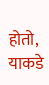होतो, याकडे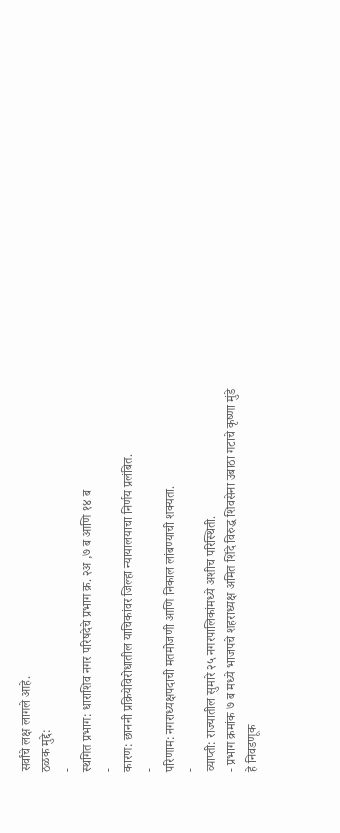सर्वांचे लक्ष लागले आहे.
ठळक मुद्दे:
-
स्थगित प्रभाग: धाराशिव नगर परिषदेचे प्रभाग क्र. २अ ,७ ब आणि १४ ब
-
कारण: छाननी प्रक्रियेविरोधातील याचिकांवर जिल्हा न्यायालयाचा निर्णय प्रलंबित.
-
परिणाम: नगराध्यक्षपदाची मतमोजणी आणि निकाल लांबण्याची शक्यता.
-
व्याप्ती: राज्यातील सुमारे २५ नगरपालिकांमध्ये अशीच परिस्थिती.
- प्रभाग क्रमांक ७ ब मध्ये भाजपचे शहराध्यक्ष अमित शिंदे विरुद्ध शिवसेना उबाठा गटाचे कृष्णा मुंडे हे निवडणूक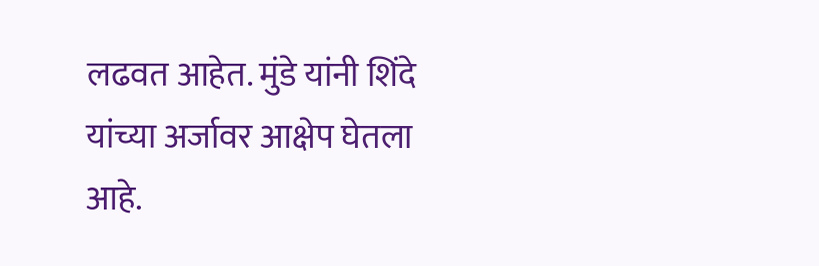लढवत आहेत. मुंडे यांनी शिंदे यांच्या अर्जावर आक्षेप घेतला आहे.